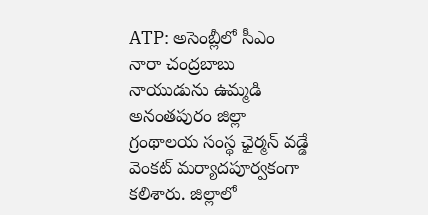ATP: అసెంబ్లీలో సీఎం నారా చంద్రబాబు నాయుడును ఉమ్మడి అనంతపురం జిల్లా గ్రంథాలయ సంస్థ ఛైర్మన్ వడ్డే వెంకట్ మర్యాదపూర్వకంగా కలిశారు. జిల్లాలో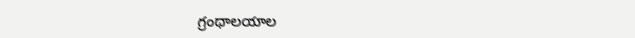గ్రంథాలయాల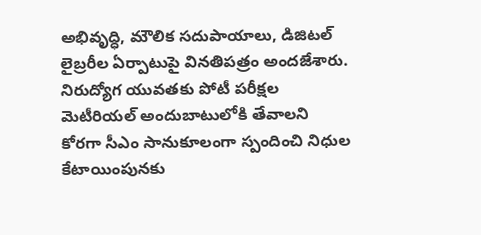అభివృద్ధి, మౌలిక సదుపాయాలు, డిజిటల్ లైబ్రరీల ఏర్పాటుపై వినతిపత్రం అందజేశారు. నిరుద్యోగ యువతకు పోటీ పరీక్షల మెటీరియల్ అందుబాటులోకి తేవాలని కోరగా సీఎం సానుకూలంగా స్పందించి నిధుల కేటాయింపునకు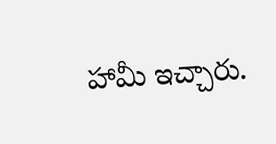హామీ ఇచ్చారు.